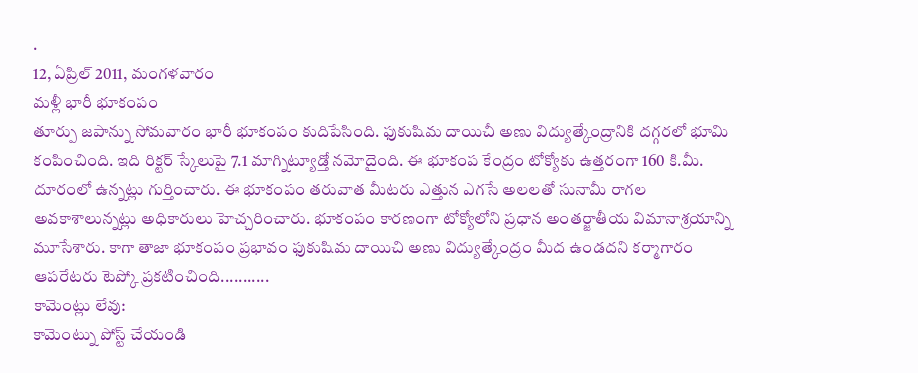.
12, ఏప్రిల్ 2011, మంగళవారం
మళ్లీ భారీ భూకంపం
తూర్పు జపాన్ను సోమవారం భారీ భూకంపం కుదిపేసింది. ఫుకుషిమ దాయిచీ అణు విద్యుత్కేంద్రానికి దగ్గరలో భూమి కంపించింది. ఇది రిక్టర్ స్కేలుపై 7.1 మాగ్నిట్యూడ్తో నమోదైంది. ఈ భూకంప కేంద్రం టోక్యోకు ఉత్తరంగా 160 కి.మీ. దూరంలో ఉన్నట్లు గుర్తించారు. ఈ భూకంపం తరువాత మీటరు ఎత్తున ఎగసే అలలతో సునామీ రాగల అవకాశాలున్నట్లు అధికారులు హెచ్చరించారు. భూకంపం కారణంగా టోక్యోలోని ప్రధాన అంతర్జాతీయ విమానాశ్రయాన్ని మూసేశారు. కాగా తాజా భూకంపం ప్రభావం ఫుకుషిమ దాయిచి అణు విద్యుత్కేంద్రం మీద ఉండదని కర్మాగారం ఆపరేటరు టెప్కో ప్రకటించింది...........
కామెంట్లు లేవు:
కామెంట్ను పోస్ట్ చేయండి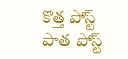కొత్త పోస్ట్
పాత పోస్ట్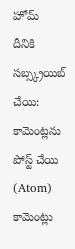హోమ్
దీనికి సబ్స్క్రయిబ్ చేయి:
కామెంట్లను పోస్ట్ చేయి (Atom)
కామెంట్లు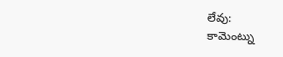లేవు:
కామెంట్ను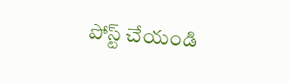పోస్ట్ చేయండి